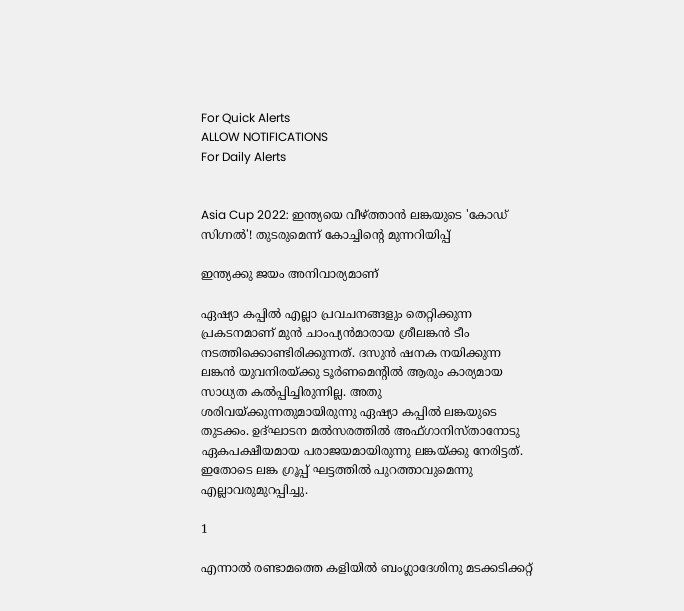For Quick Alerts
ALLOW NOTIFICATIONS
For Daily Alerts


Asia Cup 2022: ഇന്ത്യയെ വീഴ്ത്താന്‍ ലങ്കയുടെ 'കോഡ് സിഗ്നല്‍'! തുടരുമെന്ന് കോച്ചിന്റെ മുന്നറിയിപ്പ്

ഇന്ത്യക്കു ജയം അനിവാര്യമാണ്

ഏഷ്യാ കപ്പില്‍ എല്ലാ പ്രവചനങ്ങളും തെറ്റിക്കുന്ന പ്രകടനമാണ് മുന്‍ ചാംപ്യന്‍മാരായ ശ്രീലങ്കന്‍ ടീം നടത്തിക്കൊണ്ടിരിക്കുന്നത്. ദസുന്‍ ഷനക നയിക്കുന്ന ലങ്കന്‍ യുവനിരയ്ക്കു ടൂര്‍ണമെന്റില്‍ ആരും കാര്യമായ സാധ്യത കല്‍പ്പിച്ചിരുന്നില്ല. അതു ശരിവയ്ക്കുന്നതുമായിരുന്നു ഏഷ്യാ കപ്പില്‍ ലങ്കയുടെ തുടക്കം. ഉദ്ഘാടന മല്‍സരത്തില്‍ അഫ്ഗാനിസ്താനോടു ഏകപക്ഷീയമായ പരാജയമായിരുന്നു ലങ്കയ്ക്കു നേരിട്ടത്. ഇതോടെ ലങ്ക ഗ്രൂപ്പ് ഘട്ടത്തില്‍ പുറത്താവുമെന്നു എല്ലാവരുമുറപ്പിച്ചു.

1

എന്നാല്‍ രണ്ടാമത്തെ കളിയില്‍ ബംഗ്ലാദേശിനു മടക്കടിക്കറ്റ്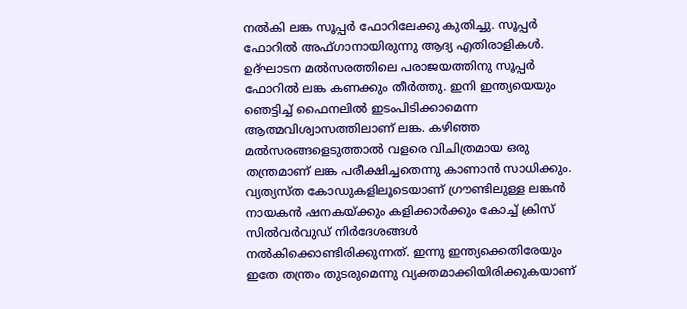നല്‍കി ലങ്ക സൂപ്പര്‍ ഫോറിലേക്കു കുതിച്ചു. സൂപ്പര്‍ ഫോറില്‍ അഫ്ഗാനായിരുന്നു ആദ്യ എതിരാളികള്‍. ഉദ്ഘാടന മല്‍സരത്തിലെ പരാജയത്തിനു സൂപ്പര്‍ ഫോറില്‍ ലങ്ക കണക്കും തീര്‍ത്തു. ഇനി ഇന്ത്യയെയും ഞെട്ടിച്ച് ഫൈനലില്‍ ഇടംപിടിക്കാമെന്ന ആത്മവിശ്വാസത്തിലാണ് ലങ്ക. കഴിഞ്ഞ മല്‍സരങ്ങളെടുത്താല്‍ വളരെ വിചിത്രമായ ഒരു തന്ത്രമാണ് ലങ്ക പരീക്ഷിച്ചതെന്നു കാണാന്‍ സാധിക്കും. വ്യത്യസ്ത കോഡുകളിലൂടെയാണ് ഗ്രൗണ്ടിലുള്ള ലങ്കന്‍ നായകന്‍ ഷനകയ്ക്കും കളിക്കാര്‍ക്കും കോച്ച് ക്രിസ് സില്‍വര്‍വുഡ് നിര്‍ദേശങ്ങള്‍ നല്‍കിക്കൊണ്ടിരിക്കുന്നത്. ഇന്നു ഇന്ത്യക്കെതിരേയും ഇതേ തന്ത്രം തുടരുമെന്നു വ്യക്തമാക്കിയിരിക്കുകയാണ്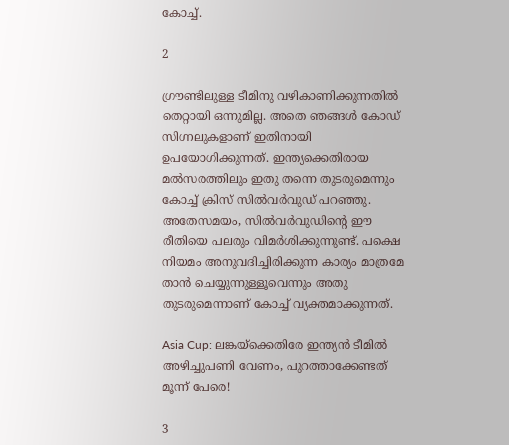കോച്ച്.

2

ഗ്രൗണ്ടിലുള്ള ടീമിനു വഴികാണിക്കുന്നതില്‍ തെറ്റായി ഒന്നുമില്ല. അതെ ഞങ്ങള്‍ കോഡ് സിഗ്നലുകളാണ് ഇതിനായി ഉപയോഗിക്കുന്നത്. ഇന്ത്യക്കെതിരായ മല്‍സരത്തിലും ഇതു തന്നെ തുടരുമെന്നും കോച്ച് ക്രിസ് സില്‍വര്‍വുഡ് പറഞ്ഞു.
അതേസമയം, സില്‍വര്‍വുഡിന്റെ ഈ രീതിയെ പലരും വിമര്‍ശിക്കുന്നുണ്ട്. പക്ഷെ നിയമം അനുവദിച്ചിരിക്കുന്ന കാര്യം മാത്രമേ താന്‍ ചെയ്യുന്നുള്ളൂവെന്നും അതു തുടരുമെന്നാണ് കോച്ച് വ്യക്തമാക്കുന്നത്.

Asia Cup: ലങ്കയ്‌ക്കെതിരേ ഇന്ത്യന്‍ ടീമില്‍ അഴിച്ചുപണി വേണം, പുറത്താക്കേണ്ടത് മൂന്ന് പേരെ!

3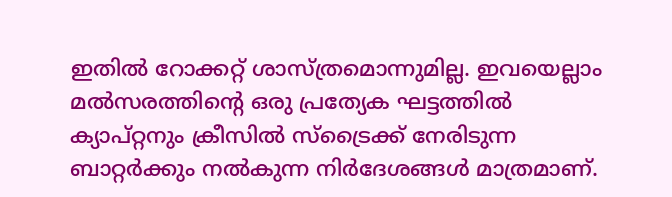ഇതില്‍ റോക്കറ്റ് ശാസ്ത്രമൊന്നുമില്ല. ഇവയെല്ലാം മല്‍സരത്തിന്റെ ഒരു പ്രത്യേക ഘട്ടത്തില്‍ ക്യാപ്റ്റനും ക്രീസില്‍ സ്‌ട്രൈക്ക് നേരിടുന്ന ബാറ്റര്‍ക്കും നല്‍കുന്ന നിര്‍ദേശങ്ങള്‍ മാത്രമാണ്.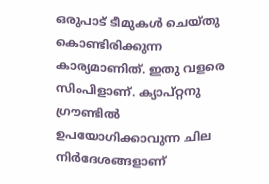ഒരുപാട് ടീമുകള്‍ ചെയ്തു കൊണ്ടിരിക്കുന്ന കാര്യമാണിത്. ഇതു വളരെ സിംപിളാണ്. ക്യാപ്റ്റനു ഗ്രൗണ്ടില്‍ ഉപയോഗിക്കാവുന്ന ചില നിര്‍ദേശങ്ങളാണ്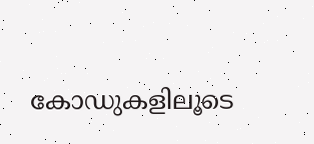കോഡുകളിലൂടെ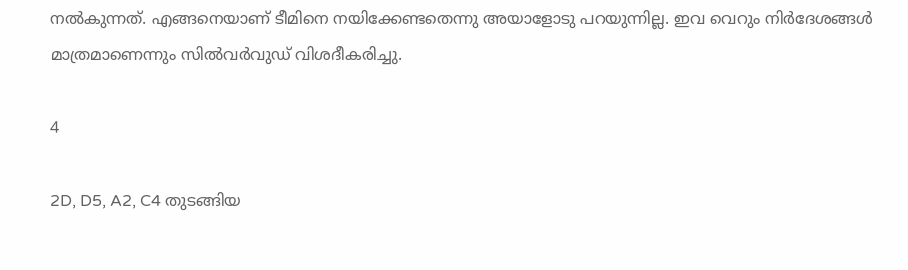നല്‍കുന്നത്. എങ്ങനെയാണ് ടീമിനെ നയിക്കേണ്ടതെന്നു അയാളോടു പറയുന്നില്ല. ഇവ വെറും നിര്‍ദേശങ്ങള്‍ മാത്രമാണെന്നും സില്‍വര്‍വുഡ് വിശദീകരിച്ചു.

4

2D, D5, A2, C4 തുടങ്ങിയ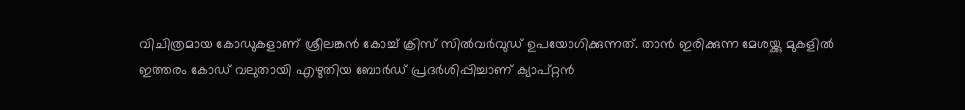വിചിത്രമായ കോഡുകളാണ് ശ്രീലങ്കന്‍ കോച്ച് ക്രിസ് സില്‍വര്‍വുഡ് ഉപയോഗിക്കുന്നത്. താന്‍ ഇരിക്കുന്ന മേശയ്ക്കു മുകളില്‍ ഇത്തരം കോഡ് വലുതായി എഴുതിയ ബോര്‍ഡ് പ്രദര്‍ശിപ്പിച്ചാണ് ക്യാപ്റ്റന്‍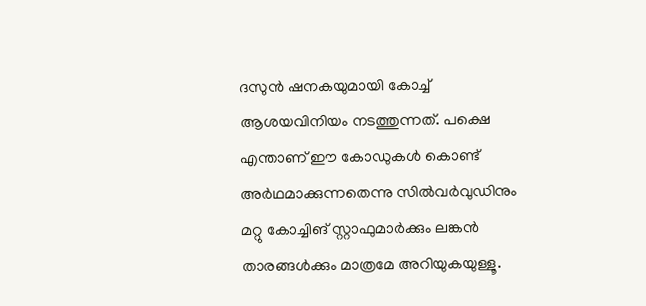ദസുന്‍ ഷനകയുമായി കോച്ച് ആശയവിനിയം നടത്തുന്നത്. പക്ഷെ എന്താണ് ഈ കോഡുകള്‍ കൊണ്ട് അര്‍ഥമാക്കുന്നതെന്നു സില്‍വര്‍വുഡിനും മറ്റു കോച്ചിങ് സ്റ്റാഫുമാര്‍ക്കും ലങ്കന്‍ താരങ്ങള്‍ക്കും മാത്രമേ അറിയുകയുള്ളൂ.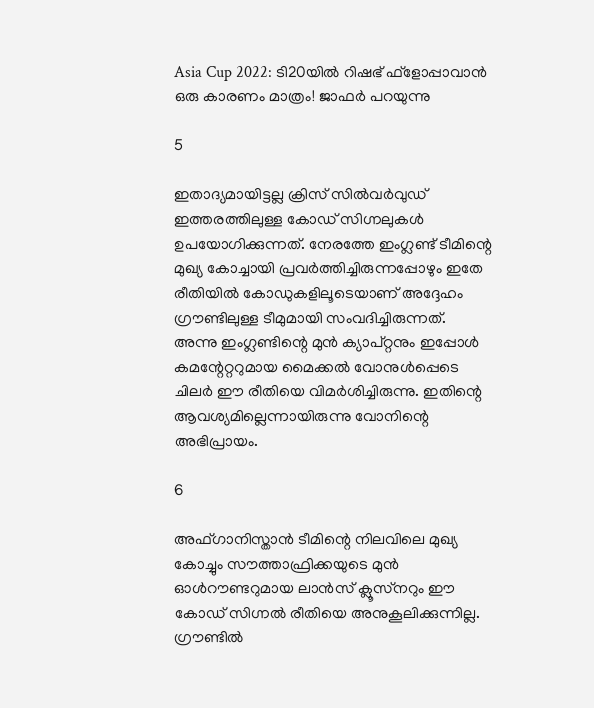Asia Cup 2022: ടി20യില്‍ റിഷഭ് ഫ്‌ളോപ്പാവാന്‍ ഒരു കാരണം മാത്രം! ജാഫര്‍ പറയുന്നു

5

ഇതാദ്യമായിട്ടല്ല ക്രിസ് സില്‍വര്‍വുഡ് ഇത്തരത്തിലുള്ള കോഡ് സിഗ്നലുകള്‍ ഉപയോഗിക്കുന്നത്. നേരത്തേ ഇംഗ്ലണ്ട് ടീമിന്റെ മുഖ്യ കോച്ചായി പ്രവര്‍ത്തിച്ചിരുന്നപ്പോഴും ഇതേ രീതിയില്‍ കോഡുകളിലൂടെയാണ് അദ്ദേഹം ഗ്രൗണ്ടിലുള്ള ടീമുമായി സംവദിച്ചിരുന്നത്.
അന്നു ഇംഗ്ലണ്ടിന്റെ മുന്‍ ക്യാപ്റ്റനും ഇപ്പോള്‍ കമന്റേറ്ററുമായ മൈക്കല്‍ വോനുള്‍പ്പെടെ ചിലര്‍ ഈ രീതിയെ വിമര്‍ശിച്ചിരുന്നു. ഇതിന്റെ ആവശ്യമില്ലെന്നായിരുന്നു വോനിന്റെ അഭിപ്രായം.

6

അഫ്ഗാനിസ്താന്‍ ടീമിന്റെ നിലവിലെ മുഖ്യ കോച്ചും സൗത്താഫ്രിക്കയുടെ മുന്‍ ഓള്‍റൗണ്ടറുമായ ലാന്‍സ് ക്ലൂസ്‌നറും ഈ കോഡ് സിഗ്നല്‍ രീതിയെ അനുകൂലിക്കുന്നില്ല. ഗ്രൗണ്ടില്‍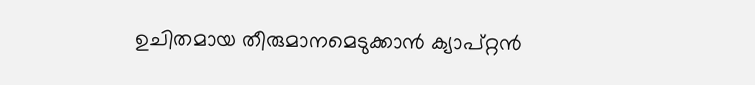ഉചിതമായ തീരുമാനമെടുക്കാന്‍ ക്യാപ്റ്റന്‍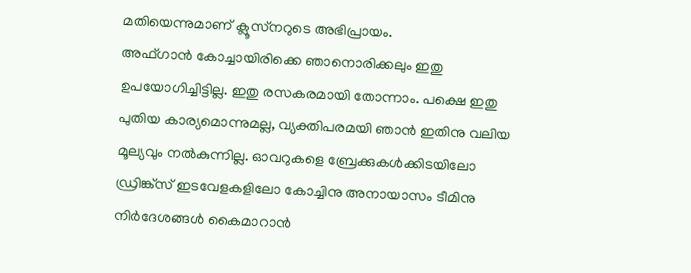മതിയെന്നുമാണ് ക്ലൂസ്‌നറുടെ അഭിപ്രായം.
അഫ്ഗാന്‍ കോച്ചായിരിക്കെ ഞാനൊരിക്കലും ഇതു ഉപയോഗിച്ചിട്ടില്ല. ഇതു രസകരമായി തോന്നാം. പക്ഷെ ഇതു പുതിയ കാര്യമൊന്നുമല്ല, വ്യക്തിപരമയി ഞാന്‍ ഇതിനു വലിയ മൂല്യവും നല്‍കുന്നില്ല. ഓവറുകളെ ബ്രേക്കുകള്‍ക്കിടയിലോ ഡ്രിങ്ക്‌സ് ഇടവേളകളിലോ കോച്ചിനു അനായാസം ടീമിനു നിര്‍ദേശങ്ങള്‍ കൈമാറാന്‍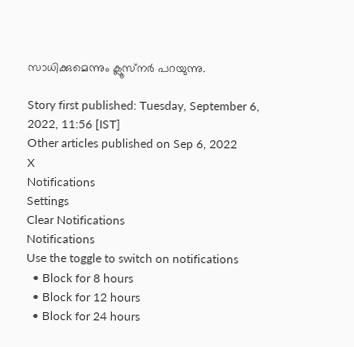സാധിക്കുമെന്നും ക്ലൂസ്‌നര്‍ പറയുന്നു.

Story first published: Tuesday, September 6, 2022, 11:56 [IST]
Other articles published on Sep 6, 2022
X
Notifications
Settings
Clear Notifications
Notifications
Use the toggle to switch on notifications
  • Block for 8 hours
  • Block for 12 hours
  • Block for 24 hours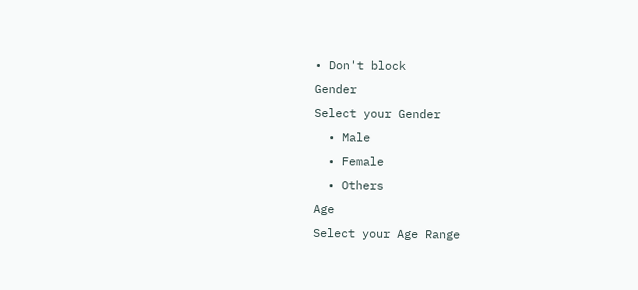• Don't block
Gender
Select your Gender
  • Male
  • Female
  • Others
Age
Select your Age Range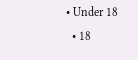• Under 18
  • 18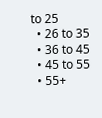to 25
  • 26 to 35
  • 36 to 45
  • 45 to 55
  • 55+